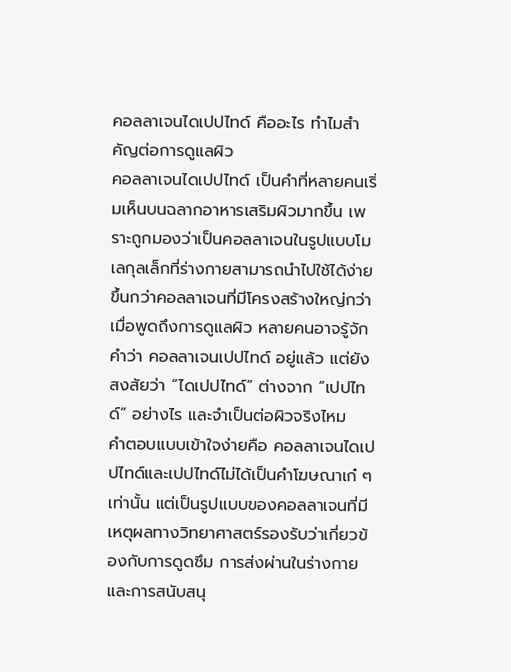คอลลาเจนไดเปปไทด์ คืออะไร ทำไมสำคัญต่อการดูแลผิว
คอลลาเจนไดเปปไทด์ เป็นคำที่หลายคนเริ่มเห็นบนฉลากอาหารเสริมผิวมากขึ้น เพราะถูกมองว่าเป็นคอลลาเจนในรูปแบบโมเลกุลเล็กที่ร่างกายสามารถนำไปใช้ได้ง่ายขึ้นกว่าคอลลาเจนที่มีโครงสร้างใหญ่กว่า เมื่อพูดถึงการดูแลผิว หลายคนอาจรู้จักคำว่า คอลลาเจนเปปไทด์ อยู่แล้ว แต่ยังสงสัยว่า “ไดเปปไทด์” ต่างจาก “เปปไทด์” อย่างไร และจำเป็นต่อผิวจริงไหม
คำตอบแบบเข้าใจง่ายคือ คอลลาเจนไดเปปไทด์และเปปไทด์ไม่ได้เป็นคำโฆษณาเก๋ ๆ เท่านั้น แต่เป็นรูปแบบของคอลลาเจนที่มีเหตุผลทางวิทยาศาสตร์รองรับว่าเกี่ยวข้องกับการดูดซึม การส่งผ่านในร่างกาย และการสนับสนุ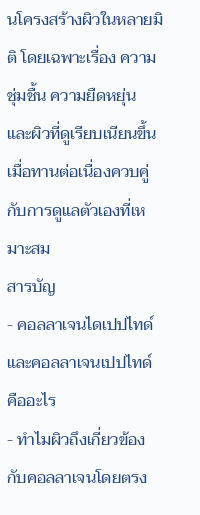นโครงสร้างผิวในหลายมิติ โดยเฉพาะเรื่อง ความชุ่มชื้น ความยืดหยุ่น และผิวที่ดูเรียบเนียนขึ้น เมื่อทานต่อเนื่องควบคู่กับการดูแลตัวเองที่เหมาะสม
สารบัญ
- คอลลาเจนไดเปปไทด์ และคอลลาเจนเปปไทด์ คืออะไร
- ทำไมผิวถึงเกี่ยวข้องกับคอลลาเจนโดยตรง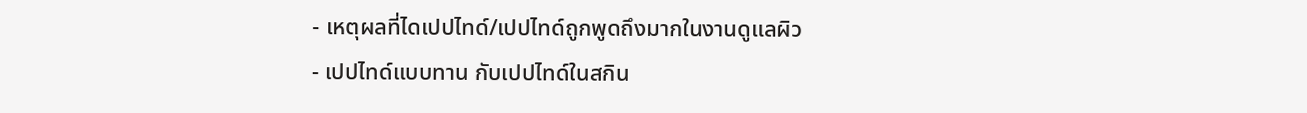- เหตุผลที่ไดเปปไทด์/เปปไทด์ถูกพูดถึงมากในงานดูแลผิว
- เปปไทด์แบบทาน กับเปปไทด์ในสกิน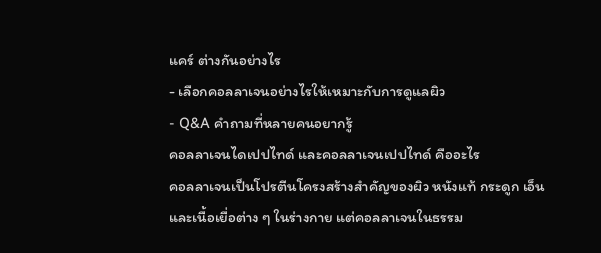แคร์ ต่างกันอย่างไร
- เลือกคอลลาเจนอย่างไรให้เหมาะกับการดูแลผิว
- Q&A คำถามที่หลายคนอยากรู้
คอลลาเจนไดเปปไทด์ และคอลลาเจนเปปไทด์ คืออะไร
คอลลาเจนเป็นโปรตีนโครงสร้างสำคัญของผิว หนังแท้ กระดูก เอ็น และเนื้อเยื่อต่าง ๆ ในร่างกาย แต่คอลลาเจนในธรรม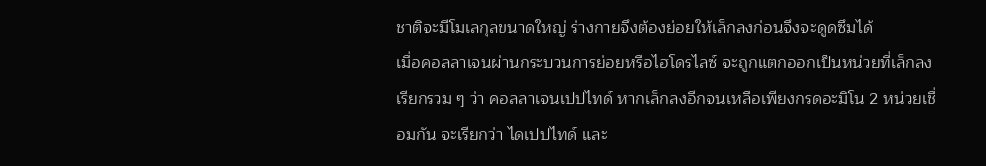ชาติจะมีโมเลกุลขนาดใหญ่ ร่างกายจึงต้องย่อยให้เล็กลงก่อนจึงจะดูดซึมได้
เมื่อคอลลาเจนผ่านกระบวนการย่อยหรือไฮโดรไลซ์ จะถูกแตกออกเป็นหน่วยที่เล็กลง เรียกรวม ๆ ว่า คอลลาเจนเปปไทด์ หากเล็กลงอีกจนเหลือเพียงกรดอะมิโน 2 หน่วยเชื่อมกัน จะเรียกว่า ไดเปปไทด์ และ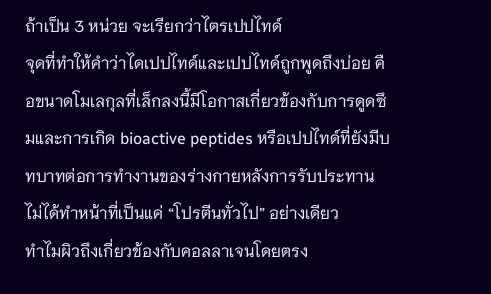ถ้าเป็น 3 หน่วย จะเรียกว่าไตรเปปไทด์
จุดที่ทำให้คำว่าไดเปปไทด์และเปปไทด์ถูกพูดถึงบ่อย คือขนาดโมเลกุลที่เล็กลงนี้มีโอกาสเกี่ยวข้องกับการดูดซึมและการเกิด bioactive peptides หรือเปปไทด์ที่ยังมีบทบาทต่อการทำงานของร่างกายหลังการรับประทาน ไม่ได้ทำหน้าที่เป็นแค่ “โปรตีนทั่วไป” อย่างเดียว
ทำไมผิวถึงเกี่ยวข้องกับคอลลาเจนโดยตรง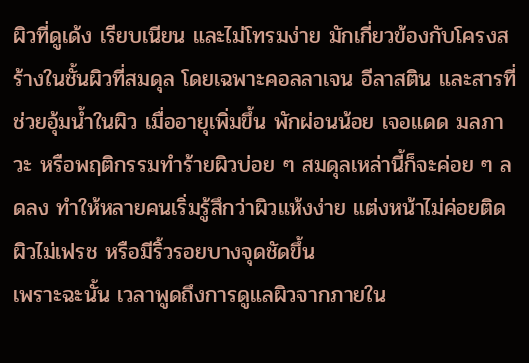ผิวที่ดูเด้ง เรียบเนียน และไม่โทรมง่าย มักเกี่ยวข้องกับโครงสร้างในชั้นผิวที่สมดุล โดยเฉพาะคอลลาเจน อีลาสติน และสารที่ช่วยอุ้มน้ำในผิว เมื่ออายุเพิ่มขึ้น พักผ่อนน้อย เจอแดด มลภาวะ หรือพฤติกรรมทำร้ายผิวบ่อย ๆ สมดุลเหล่านี้ก็จะค่อย ๆ ลดลง ทำให้หลายคนเริ่มรู้สึกว่าผิวแห้งง่าย แต่งหน้าไม่ค่อยติด ผิวไม่เฟรช หรือมีริ้วรอยบางจุดชัดขึ้น
เพราะฉะนั้น เวลาพูดถึงการดูแลผิวจากภายใน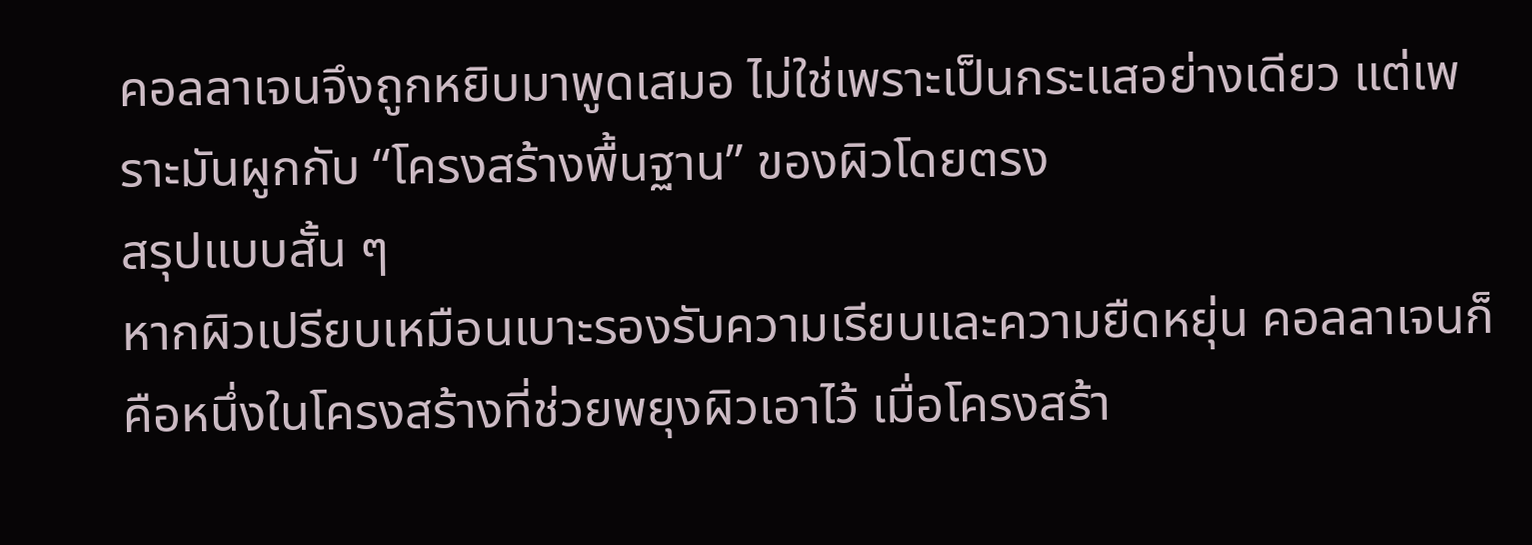คอลลาเจนจึงถูกหยิบมาพูดเสมอ ไม่ใช่เพราะเป็นกระแสอย่างเดียว แต่เพราะมันผูกกับ “โครงสร้างพื้นฐาน” ของผิวโดยตรง
สรุปแบบสั้น ๆ
หากผิวเปรียบเหมือนเบาะรองรับความเรียบและความยืดหยุ่น คอลลาเจนก็คือหนึ่งในโครงสร้างที่ช่วยพยุงผิวเอาไว้ เมื่อโครงสร้า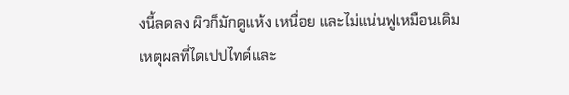งนี้ลดลง ผิวก็มักดูแห้ง เหนื่อย และไม่แน่นฟูเหมือนเดิม
เหตุผลที่ไดเปปไทด์และ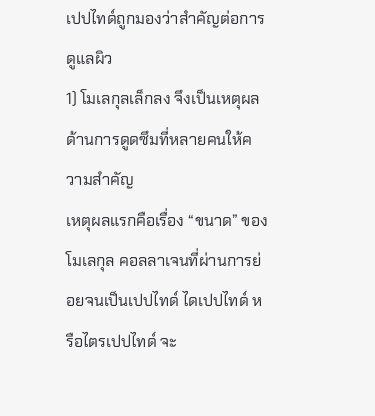เปปไทด์ถูกมองว่าสำคัญต่อการดูแลผิว
1) โมเลกุลเล็กลง จึงเป็นเหตุผลด้านการดูดซึมที่หลายคนให้ความสำคัญ
เหตุผลแรกคือเรื่อง “ขนาด” ของโมเลกุล คอลลาเจนที่ผ่านการย่อยจนเป็นเปปไทด์ ไดเปปไทด์ หรือไตรเปปไทด์ จะ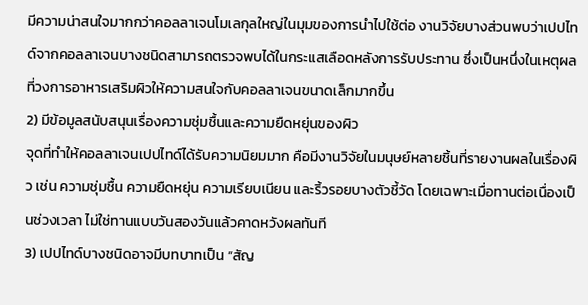มีความน่าสนใจมากกว่าคอลลาเจนโมเลกุลใหญ่ในมุมของการนำไปใช้ต่อ งานวิจัยบางส่วนพบว่าเปปไทด์จากคอลลาเจนบางชนิดสามารถตรวจพบได้ในกระแสเลือดหลังการรับประทาน ซึ่งเป็นหนึ่งในเหตุผลที่วงการอาหารเสริมผิวให้ความสนใจกับคอลลาเจนขนาดเล็กมากขึ้น
2) มีข้อมูลสนับสนุนเรื่องความชุ่มชื้นและความยืดหยุ่นของผิว
จุดที่ทำให้คอลลาเจนเปปไทด์ได้รับความนิยมมาก คือมีงานวิจัยในมนุษย์หลายชิ้นที่รายงานผลในเรื่องผิว เช่น ความชุ่มชื้น ความยืดหยุ่น ความเรียบเนียน และริ้วรอยบางตัวชี้วัด โดยเฉพาะเมื่อทานต่อเนื่องเป็นช่วงเวลา ไม่ใช่ทานแบบวันสองวันแล้วคาดหวังผลทันที
3) เปปไทด์บางชนิดอาจมีบทบาทเป็น “สัญ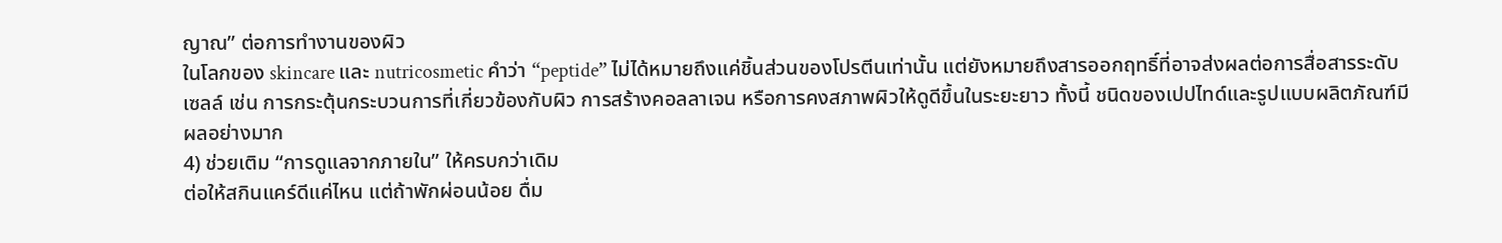ญาณ” ต่อการทำงานของผิว
ในโลกของ skincare และ nutricosmetic คำว่า “peptide” ไม่ได้หมายถึงแค่ชิ้นส่วนของโปรตีนเท่านั้น แต่ยังหมายถึงสารออกฤทธิ์ที่อาจส่งผลต่อการสื่อสารระดับเซลล์ เช่น การกระตุ้นกระบวนการที่เกี่ยวข้องกับผิว การสร้างคอลลาเจน หรือการคงสภาพผิวให้ดูดีขึ้นในระยะยาว ทั้งนี้ ชนิดของเปปไทด์และรูปแบบผลิตภัณฑ์มีผลอย่างมาก
4) ช่วยเติม “การดูแลจากภายใน” ให้ครบกว่าเดิม
ต่อให้สกินแคร์ดีแค่ไหน แต่ถ้าพักผ่อนน้อย ดื่ม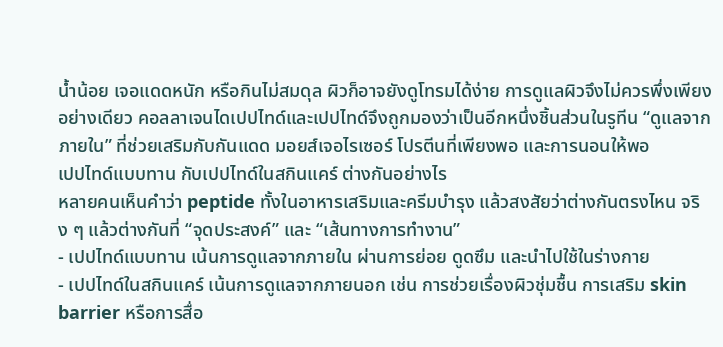น้ำน้อย เจอแดดหนัก หรือกินไม่สมดุล ผิวก็อาจยังดูโทรมได้ง่าย การดูแลผิวจึงไม่ควรพึ่งเพียงอย่างเดียว คอลลาเจนไดเปปไทด์และเปปไทด์จึงถูกมองว่าเป็นอีกหนึ่งชิ้นส่วนในรูทีน “ดูแลจากภายใน” ที่ช่วยเสริมกับกันแดด มอยส์เจอไรเซอร์ โปรตีนที่เพียงพอ และการนอนให้พอ
เปปไทด์แบบทาน กับเปปไทด์ในสกินแคร์ ต่างกันอย่างไร
หลายคนเห็นคำว่า peptide ทั้งในอาหารเสริมและครีมบำรุง แล้วสงสัยว่าต่างกันตรงไหน จริง ๆ แล้วต่างกันที่ “จุดประสงค์” และ “เส้นทางการทำงาน”
- เปปไทด์แบบทาน เน้นการดูแลจากภายใน ผ่านการย่อย ดูดซึม และนำไปใช้ในร่างกาย
- เปปไทด์ในสกินแคร์ เน้นการดูแลจากภายนอก เช่น การช่วยเรื่องผิวชุ่มชื้น การเสริม skin barrier หรือการสื่อ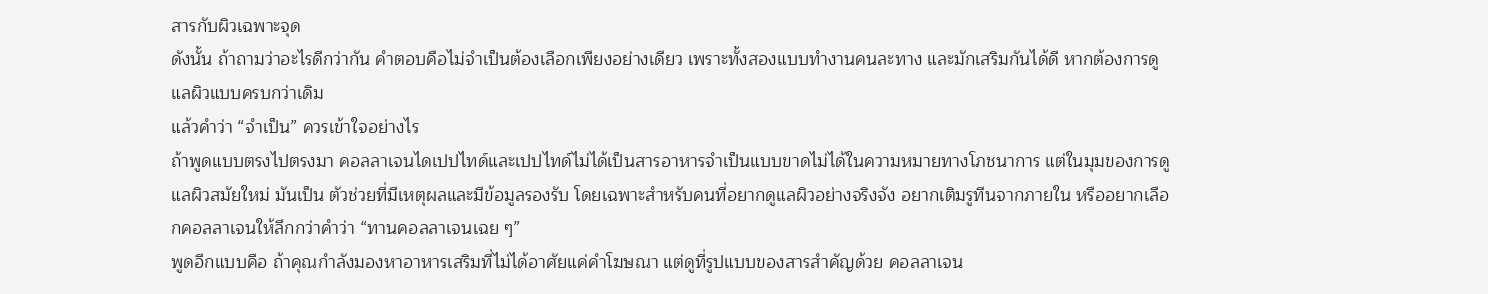สารกับผิวเฉพาะจุด
ดังนั้น ถ้าถามว่าอะไรดีกว่ากัน คำตอบคือไม่จำเป็นต้องเลือกเพียงอย่างเดียว เพราะทั้งสองแบบทำงานคนละทาง และมักเสริมกันได้ดี หากต้องการดูแลผิวแบบครบกว่าเดิม
แล้วคำว่า “จำเป็น” ควรเข้าใจอย่างไร
ถ้าพูดแบบตรงไปตรงมา คอลลาเจนไดเปปไทด์และเปปไทด์ไม่ได้เป็นสารอาหารจำเป็นแบบขาดไม่ได้ในความหมายทางโภชนาการ แต่ในมุมของการดูแลผิวสมัยใหม่ มันเป็น ตัวช่วยที่มีเหตุผลและมีข้อมูลรองรับ โดยเฉพาะสำหรับคนที่อยากดูแลผิวอย่างจริงจัง อยากเติมรูทีนจากภายใน หรืออยากเลือกคอลลาเจนให้ลึกกว่าคำว่า “ทานคอลลาเจนเฉย ๆ”
พูดอีกแบบคือ ถ้าคุณกำลังมองหาอาหารเสริมที่ไม่ได้อาศัยแค่คำโฆษณา แต่ดูที่รูปแบบของสารสำคัญด้วย คอลลาเจน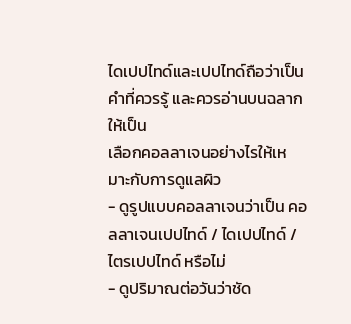ไดเปปไทด์และเปปไทด์ถือว่าเป็นคำที่ควรรู้ และควรอ่านบนฉลากให้เป็น
เลือกคอลลาเจนอย่างไรให้เหมาะกับการดูแลผิว
- ดูรูปแบบคอลลาเจนว่าเป็น คอลลาเจนเปปไทด์ / ไดเปปไทด์ / ไตรเปปไทด์ หรือไม่
- ดูปริมาณต่อวันว่าชัด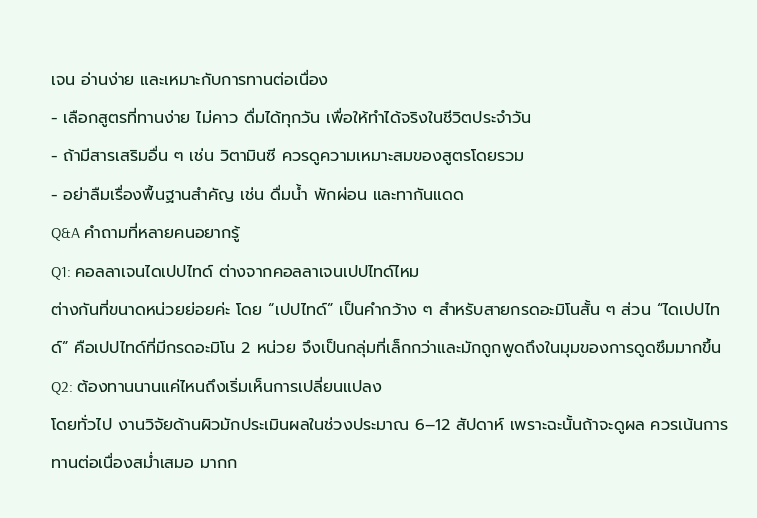เจน อ่านง่าย และเหมาะกับการทานต่อเนื่อง
- เลือกสูตรที่ทานง่าย ไม่คาว ดื่มได้ทุกวัน เพื่อให้ทำได้จริงในชีวิตประจำวัน
- ถ้ามีสารเสริมอื่น ๆ เช่น วิตามินซี ควรดูความเหมาะสมของสูตรโดยรวม
- อย่าลืมเรื่องพื้นฐานสำคัญ เช่น ดื่มน้ำ พักผ่อน และทากันแดด
Q&A คำถามที่หลายคนอยากรู้
Q1: คอลลาเจนไดเปปไทด์ ต่างจากคอลลาเจนเปปไทด์ไหม
ต่างกันที่ขนาดหน่วยย่อยค่ะ โดย “เปปไทด์” เป็นคำกว้าง ๆ สำหรับสายกรดอะมิโนสั้น ๆ ส่วน “ไดเปปไทด์” คือเปปไทด์ที่มีกรดอะมิโน 2 หน่วย จึงเป็นกลุ่มที่เล็กกว่าและมักถูกพูดถึงในมุมของการดูดซึมมากขึ้น
Q2: ต้องทานนานแค่ไหนถึงเริ่มเห็นการเปลี่ยนแปลง
โดยทั่วไป งานวิจัยด้านผิวมักประเมินผลในช่วงประมาณ 6–12 สัปดาห์ เพราะฉะนั้นถ้าจะดูผล ควรเน้นการทานต่อเนื่องสม่ำเสมอ มากก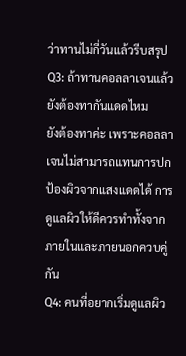ว่าทานไม่กี่วันแล้วรีบสรุป
Q3: ถ้าทานคอลลาเจนแล้ว ยังต้องทากันแดดไหม
ยังต้องทาค่ะ เพราะคอลลาเจนไม่สามารถแทนการปกป้องผิวจากแสงแดดได้ การดูแลผิวให้ดีควรทำทั้งจากภายในและภายนอกควบคู่กัน
Q4: คนที่อยากเริ่มดูแลผิว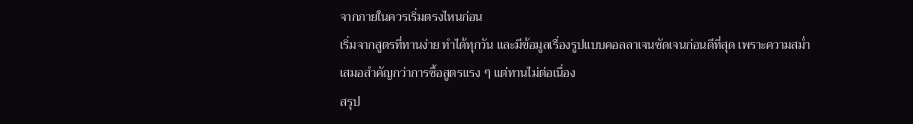จากภายในควรเริ่มตรงไหนก่อน
เริ่มจากสูตรที่ทานง่าย ทำได้ทุกวัน และมีข้อมูลเรื่องรูปแบบคอลลาเจนชัดเจนก่อนดีที่สุด เพราะความสม่ำเสมอสำคัญกว่าการซื้อสูตรแรง ๆ แต่ทานไม่ต่อเนื่อง
สรุป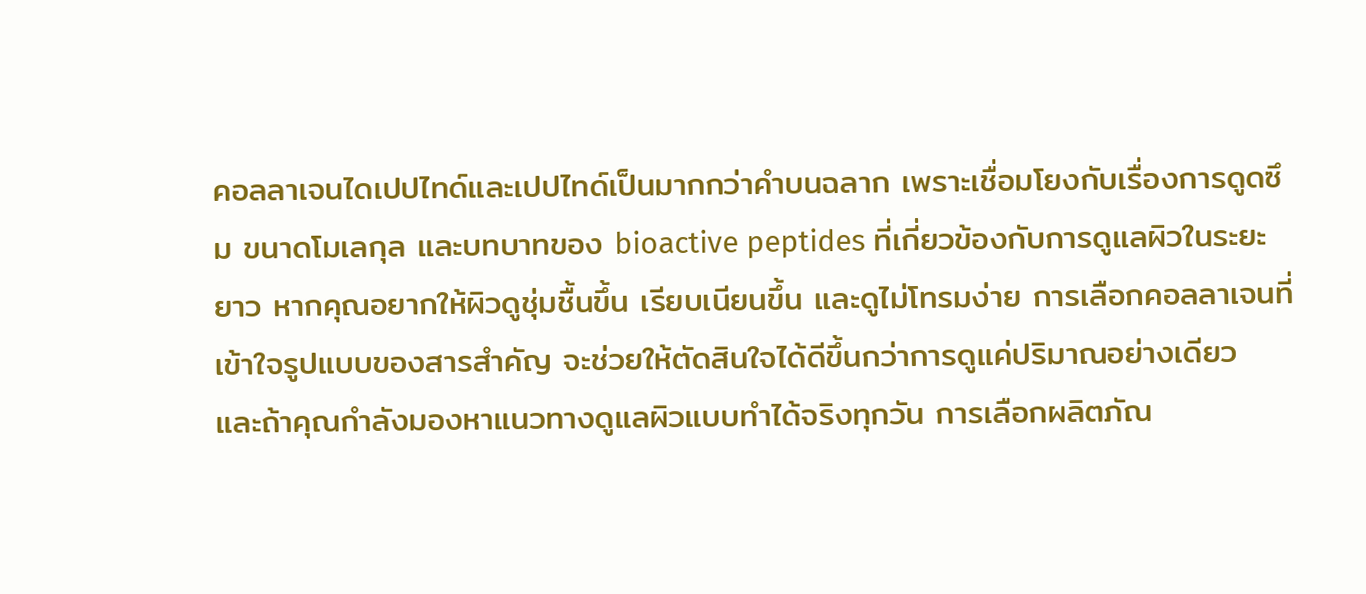คอลลาเจนไดเปปไทด์และเปปไทด์เป็นมากกว่าคำบนฉลาก เพราะเชื่อมโยงกับเรื่องการดูดซึม ขนาดโมเลกุล และบทบาทของ bioactive peptides ที่เกี่ยวข้องกับการดูแลผิวในระยะยาว หากคุณอยากให้ผิวดูชุ่มชื้นขึ้น เรียบเนียนขึ้น และดูไม่โทรมง่าย การเลือกคอลลาเจนที่เข้าใจรูปแบบของสารสำคัญ จะช่วยให้ตัดสินใจได้ดีขึ้นกว่าการดูแค่ปริมาณอย่างเดียว
และถ้าคุณกำลังมองหาแนวทางดูแลผิวแบบทำได้จริงทุกวัน การเลือกผลิตภัณ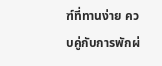ฑ์ที่ทานง่าย ควบคู่กับการพักผ่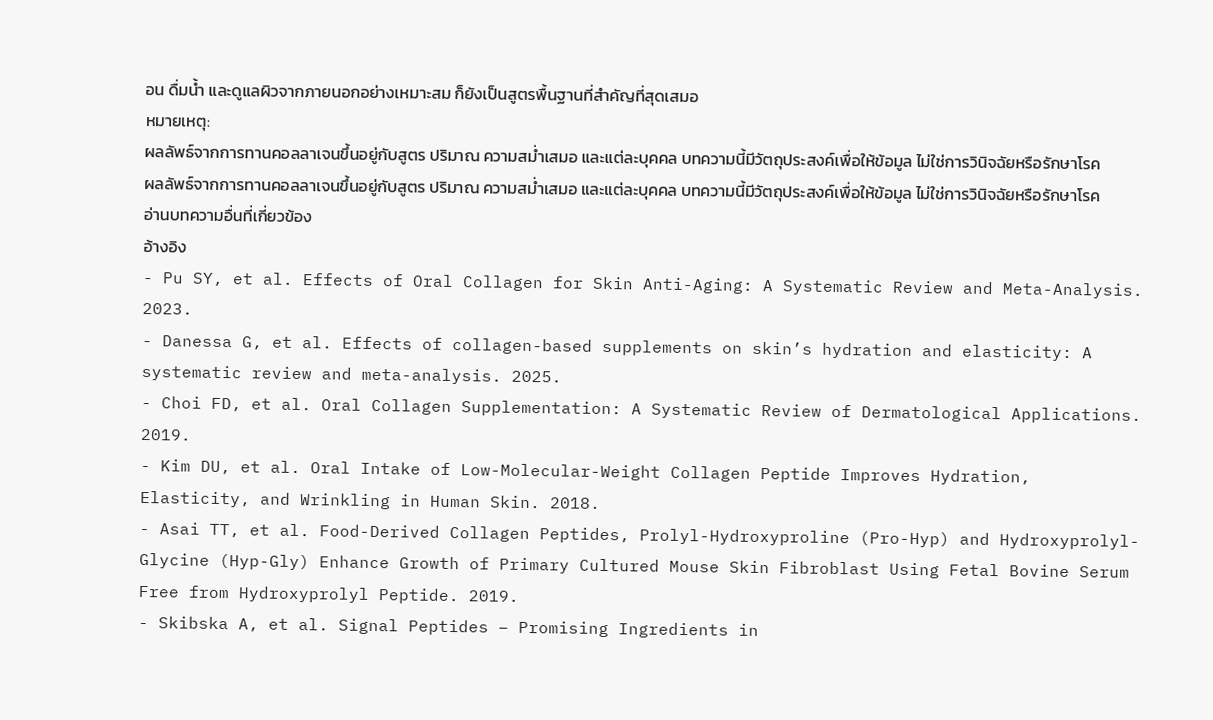อน ดื่มน้ำ และดูแลผิวจากภายนอกอย่างเหมาะสม ก็ยังเป็นสูตรพื้นฐานที่สำคัญที่สุดเสมอ
หมายเหตุ:
ผลลัพธ์จากการทานคอลลาเจนขึ้นอยู่กับสูตร ปริมาณ ความสม่ำเสมอ และแต่ละบุคคล บทความนี้มีวัตถุประสงค์เพื่อให้ข้อมูล ไม่ใช่การวินิจฉัยหรือรักษาโรค
ผลลัพธ์จากการทานคอลลาเจนขึ้นอยู่กับสูตร ปริมาณ ความสม่ำเสมอ และแต่ละบุคคล บทความนี้มีวัตถุประสงค์เพื่อให้ข้อมูล ไม่ใช่การวินิจฉัยหรือรักษาโรค
อ่านบทความอื่นที่เกี่ยวข้อง
อ้างอิง
- Pu SY, et al. Effects of Oral Collagen for Skin Anti-Aging: A Systematic Review and Meta-Analysis. 2023.
- Danessa G, et al. Effects of collagen-based supplements on skin’s hydration and elasticity: A systematic review and meta-analysis. 2025.
- Choi FD, et al. Oral Collagen Supplementation: A Systematic Review of Dermatological Applications. 2019.
- Kim DU, et al. Oral Intake of Low-Molecular-Weight Collagen Peptide Improves Hydration, Elasticity, and Wrinkling in Human Skin. 2018.
- Asai TT, et al. Food-Derived Collagen Peptides, Prolyl-Hydroxyproline (Pro-Hyp) and Hydroxyprolyl-Glycine (Hyp-Gly) Enhance Growth of Primary Cultured Mouse Skin Fibroblast Using Fetal Bovine Serum Free from Hydroxyprolyl Peptide. 2019.
- Skibska A, et al. Signal Peptides – Promising Ingredients in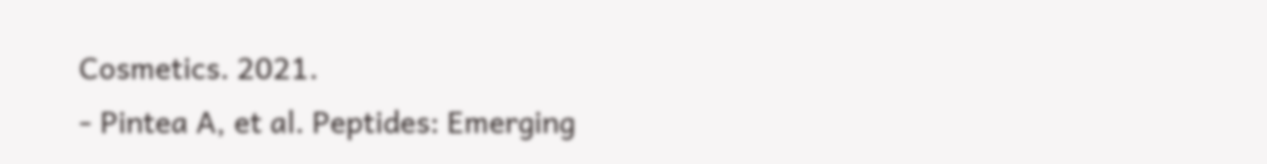Cosmetics. 2021.
- Pintea A, et al. Peptides: Emerging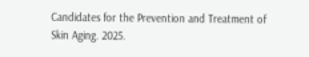Candidates for the Prevention and Treatment of Skin Aging. 2025.